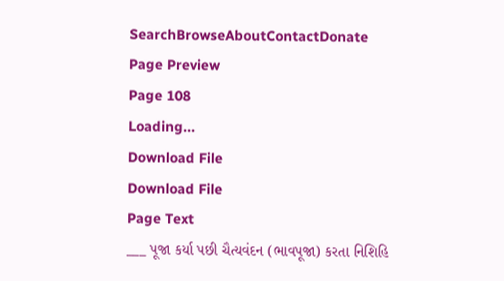SearchBrowseAboutContactDonate
Page Preview
Page 108
Loading...
Download File
Download File
Page Text
___ પૂજા કર્યા પછી ચૈત્યવંદન (ભાવપૂજા) કરતા નિશિહિ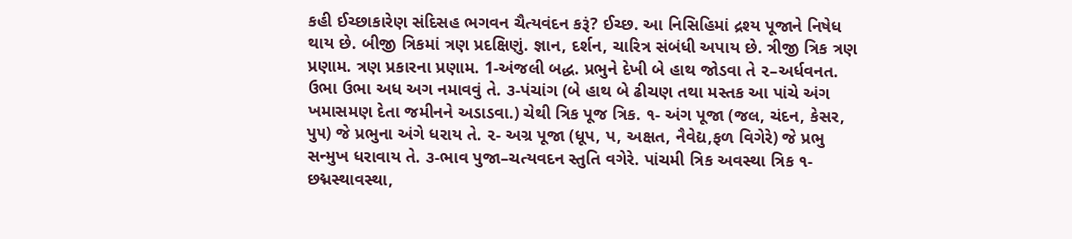કહી ઈચ્છાકારેણ સંદિસહ ભગવન ચૈત્યવંદન કરૂં? ઈચ્છ. આ નિસિહિમાં દ્રશ્ય પૂજાને નિષેધ થાય છે. બીજી ત્રિકમાં ત્રણ પ્રદક્ષિણું. જ્ઞાન, દર્શન, ચારિત્ર સંબંધી અપાય છે. ત્રીજી ત્રિક ત્રણ પ્રણામ. ત્રણ પ્રકારના પ્રણામ. 1-અંજલી બદ્ધ. પ્રભુને દેખી બે હાથ જોડવા તે ૨–અર્ધવનત. ઉભા ઉભા અધ અગ નમાવવું તે. ૩-પંચાંગ (બે હાથ બે ઢીચણ તથા મસ્તક આ પાંચે અંગ ખમાસમણ દેતા જમીનને અડાડવા.) ચેથી ત્રિક પૂજ ત્રિક. ૧- અંગ પૂજા (જલ, ચંદન, કેસર, પુ૫) જે પ્રભુના અંગે ધરાય તે. ૨- અગ્ર પૂજા (ધૂપ, પ, અક્ષત, નૈવેદ્ય,ફળ વિગેરે) જે પ્રભુ સન્મુખ ધરાવાય તે. ૩-ભાવ પુજા–ચત્યવદન સ્તુતિ વગેરે. પાંચમી ત્રિક અવસ્થા ત્રિક ૧-છદ્મસ્થાવસ્થા,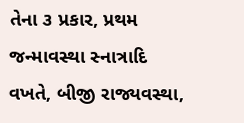તેના ૩ પ્રકાર, પ્રથમ જન્માવસ્થા સ્નાત્રાદિ વખતે, બીજી રાજ્યવસ્થા,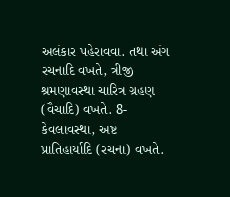અલંકાર પહેરાવવા. તથા અંગ રચનાદિ વખતે, ત્રીજી શ્રમણાવસ્થા ચારિત્ર ગ્રહણ (વૈચાદિ) વખતે. 8-કેવલાવસ્થા, અષ્ટ પ્રાતિહાર્યાદિ (રચના) વખતે.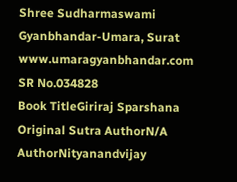Shree Sudharmaswami Gyanbhandar-Umara, Surat www.umaragyanbhandar.com
SR No.034828
Book TitleGiriraj Sparshana
Original Sutra AuthorN/A
AuthorNityanandvijay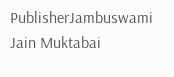PublisherJambuswami Jain Muktabai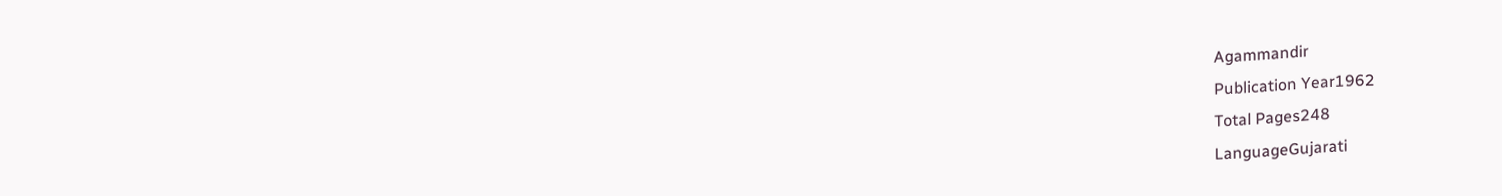Agammandir
Publication Year1962
Total Pages248
LanguageGujarati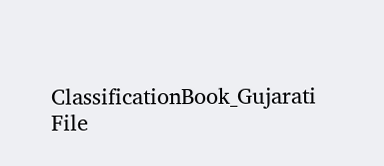ClassificationBook_Gujarati
File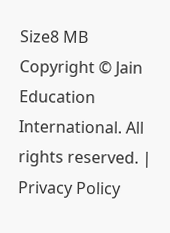Size8 MB
Copyright © Jain Education International. All rights reserved. | Privacy Policy